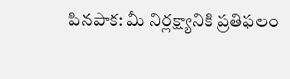పినపాక: మీ నిర్లక్ష్యానికి ప్రతిఫలం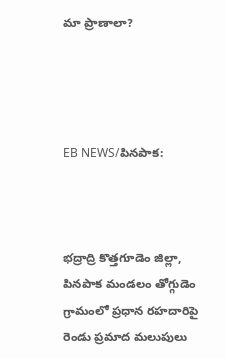మా ప్రాణాలా?




EB NEWS/పినపాక:



భద్రాద్రి కొత్తగూడెం జిల్లా, పినపాక మండలం తోగ్గుడెం గ్రామంలో ప్రధాన రహదారిపై రెండు ప్రమాద మలుపులు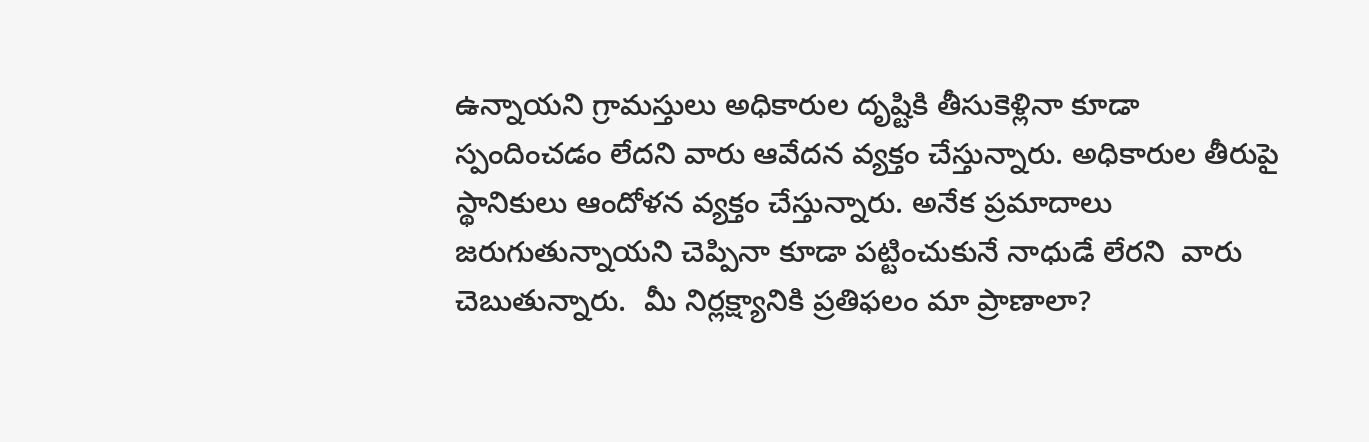ఉన్నాయని గ్రామస్తులు అధికారుల దృష్టికి తీసుకెళ్లినా కూడా స్పందించడం లేదని వారు ఆవేదన వ్యక్తం చేస్తున్నారు. అధికారుల తీరుపై స్థానికులు ఆందోళన వ్యక్తం చేస్తున్నారు. అనేక ప్రమాదాలు జరుగుతున్నాయని చెప్పినా కూడా పట్టించుకునే నాధుడే లేరని  వారు చెబుతున్నారు.  మీ నిర్లక్ష్యానికి ప్రతిఫలం మా ప్రాణాలా?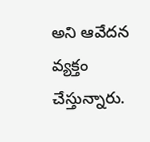అని ఆవేదన వ్యక్తం చేస్తున్నారు.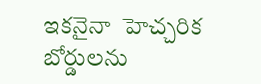ఇకనైనా  హెచ్చరిక బోర్డులను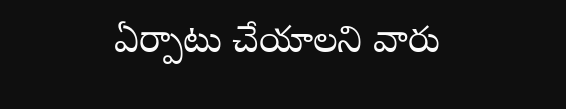ఏర్పాటు చేయాలని వారు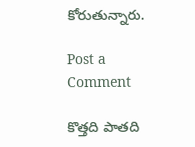కోరుతున్నారు.

Post a Comment

కొత్తది పాతది